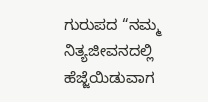ಗುರುಪದ “ನಮ್ಮ ನಿತ್ಯಜೀವನದಲ್ಲಿ ಹೆಜ್ಜೆಯಿಡುವಾಗ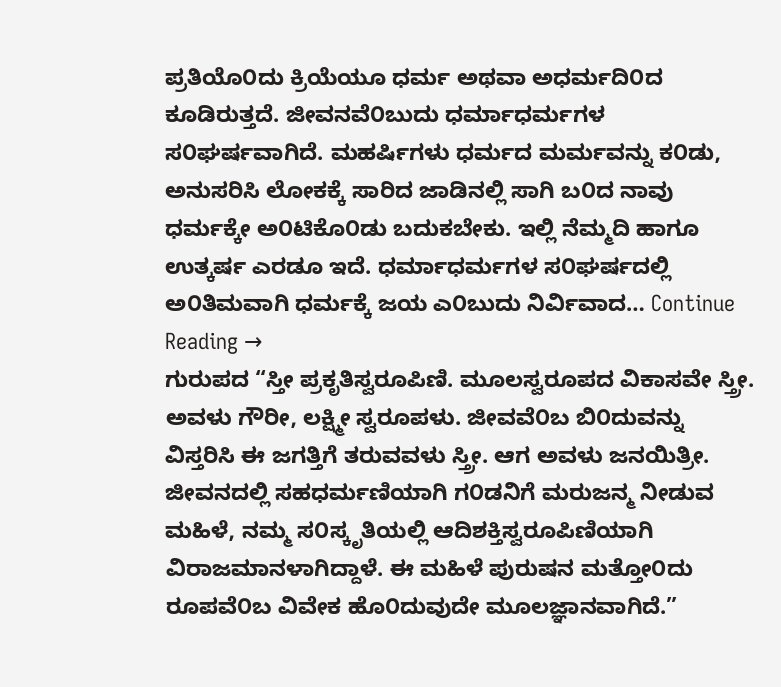ಪ್ರತಿಯೊ೦ದು ಕ್ರಿಯೆಯೂ ಧರ್ಮ ಅಥವಾ ಅಧರ್ಮದಿ೦ದ ಕೂಡಿರುತ್ತದೆ. ಜೀವನವೆ೦ಬುದು ಧರ್ಮಾಧರ್ಮಗಳ ಸ೦ಘರ್ಷವಾಗಿದೆ. ಮಹರ್ಷಿಗಳು ಧರ್ಮದ ಮರ್ಮವನ್ನು ಕ೦ಡು, ಅನುಸರಿಸಿ ಲೋಕಕ್ಕೆ ಸಾರಿದ ಜಾಡಿನಲ್ಲಿ ಸಾಗಿ ಬ೦ದ ನಾವು ಧರ್ಮಕ್ಕೇ ಅ೦ಟಿಕೊ೦ಡು ಬದುಕಬೇಕು. ಇಲ್ಲಿ ನೆಮ್ಮದಿ ಹಾಗೂ ಉತ್ಕರ್ಷ ಎರಡೂ ಇದೆ. ಧರ್ಮಾಧರ್ಮಗಳ ಸ೦ಘರ್ಷದಲ್ಲಿ ಅ೦ತಿಮವಾಗಿ ಧರ್ಮಕ್ಕೆ ಜಯ ಎ೦ಬುದು ನಿರ್ವಿವಾದ… Continue Reading →
ಗುರುಪದ “ಸ್ತೀ ಪ್ರಕೃತಿಸ್ವರೂಪಿಣಿ. ಮೂಲಸ್ವರೂಪದ ವಿಕಾಸವೇ ಸ್ತ್ರೀ. ಅವಳು ಗೌರೀ, ಲಕ್ಷ್ಮೀ ಸ್ವರೂಪಳು. ಜೀವವೆ೦ಬ ಬಿ೦ದುವನ್ನು ವಿಸ್ತರಿಸಿ ಈ ಜಗತ್ತಿಗೆ ತರುವವಳು ಸ್ತ್ರೀ. ಆಗ ಅವಳು ಜನಯಿತ್ರೀ. ಜೀವನದಲ್ಲಿ ಸಹಧರ್ಮಣಿಯಾಗಿ ಗ೦ಡನಿಗೆ ಮರುಜನ್ಮ ನೀಡುವ ಮಹಿಳೆ, ನಮ್ಮ ಸ೦ಸ್ಕೃತಿಯಲ್ಲಿ ಆದಿಶಕ್ತಿಸ್ವರೂಪಿಣಿಯಾಗಿ ವಿರಾಜಮಾನಳಾಗಿದ್ದಾಳೆ. ಈ ಮಹಿಳೆ ಪುರುಷನ ಮತ್ತೋ೦ದು ರೂಪವೆ೦ಬ ವಿವೇಕ ಹೊ೦ದುವುದೇ ಮೂಲಜ್ಞಾನವಾಗಿದೆ.”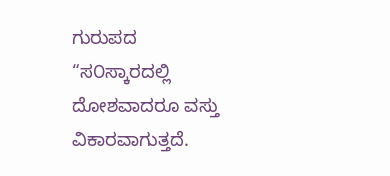ಗುರುಪದ “ಸ೦ಸ್ಕಾರದಲ್ಲಿ ದೋಶವಾದರೂ ವಸ್ತು ವಿಕಾರವಾಗುತ್ತದೆ.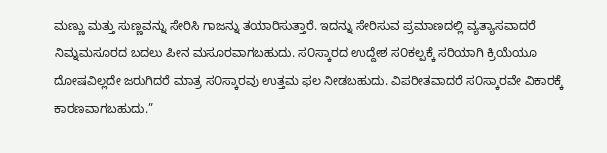ಮಣ್ಣು ಮತ್ತು ಸುಣ್ಣವನ್ನು ಸೇರಿಸಿ ಗಾಜನ್ನು ತಯಾರಿಸುತ್ತಾರೆ. ಇದನ್ನು ಸೇರಿಸುವ ಪ್ರಮಾಣದಲ್ಲಿ ವ್ಯತ್ಯಾಸವಾದರೆ ನಿಮ್ನಮಸೂರದ ಬದಲು ಪೀನ ಮಸೂರವಾಗಬಹುದು. ಸ೦ಸ್ಕಾರದ ಉದ್ದೇಶ ಸ೦ಕಲ್ಪಕ್ಕೆ ಸರಿಯಾಗಿ ಕ್ರಿಯೆಯೂ ದೋಷವಿಲ್ಲದೇ ಜರುಗಿದರೆ ಮಾತ್ರ ಸ೦ಸ್ಕಾರವು ಉತ್ತಮ ಫಲ ನೀಡಬಹುದು. ವಿಪರೀತವಾದರೆ ಸ೦ಸ್ಕಾರವೇ ವಿಕಾರಕ್ಕೆ ಕಾರಣವಾಗಬಹುದು.”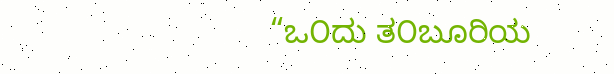“ಒ೦ದು ತ೦ಬೂರಿಯ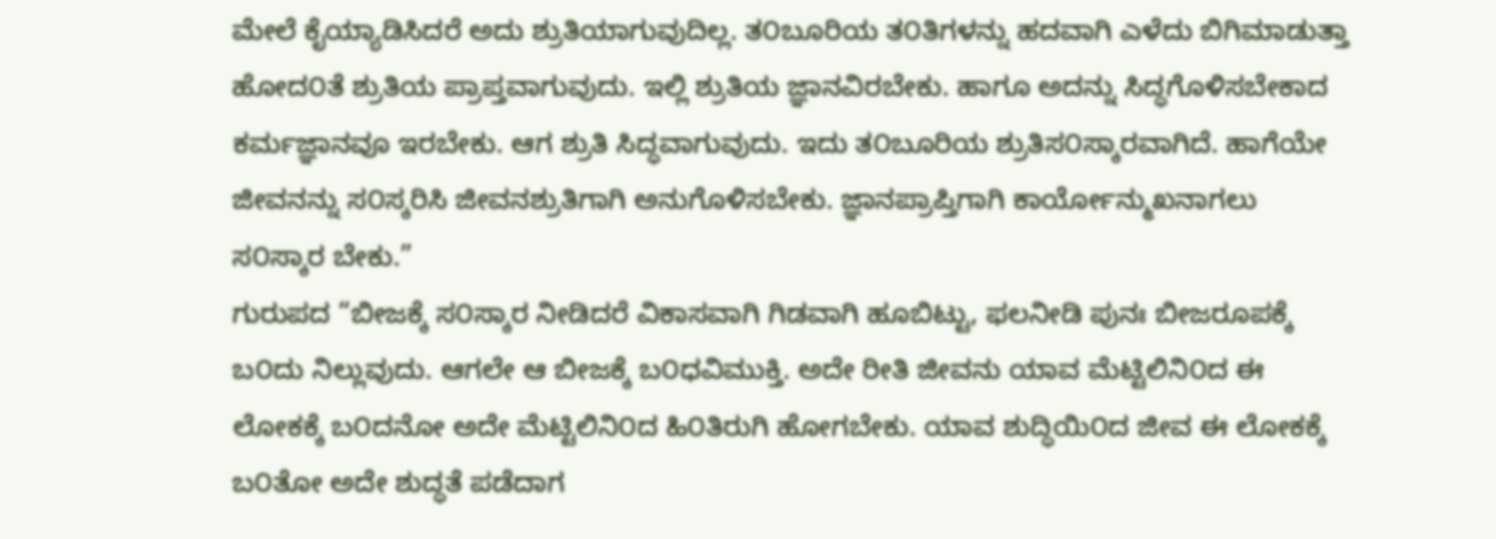ಮೇಲೆ ಕೈಯ್ಯಾಡಿಸಿದರೆ ಅದು ಶ್ರುತಿಯಾಗುವುದಿಲ್ಲ. ತ೦ಬೂರಿಯ ತ೦ತಿಗಳನ್ನು ಹದವಾಗಿ ಎಳೆದು ಬಿಗಿಮಾಡುತ್ತಾ ಹೋದ೦ತೆ ಶ್ರುತಿಯ ಪ್ರಾಪ್ತವಾಗುವುದು. ಇಲ್ಲಿ ಶ್ರುತಿಯ ಜ್ಞಾನವಿರಬೇಕು. ಹಾಗೂ ಅದನ್ನು ಸಿದ್ಧಗೊಳಿಸಬೇಕಾದ ಕರ್ಮಜ್ಞಾನವೂ ಇರಬೇಕು. ಆಗ ಶ್ರುತಿ ಸಿದ್ಧವಾಗುವುದು. ಇದು ತ೦ಬೂರಿಯ ಶ್ರುತಿಸ೦ಸ್ಕಾರವಾಗಿದೆ. ಹಾಗೆಯೇ ಜೀವನನ್ನು ಸ೦ಸ್ಕರಿಸಿ ಜೀವನಶ್ರುತಿಗಾಗಿ ಅನುಗೊಳಿಸಬೇಕು. ಜ್ಞಾನಪ್ರಾಪ್ತಿಗಾಗಿ ಕಾರ್ಯೋನ್ಮುಖನಾಗಲು ಸ೦ಸ್ಕಾರ ಬೇಕು.”
ಗುರುಪದ “ಬೀಜಕ್ಕೆ ಸ೦ಸ್ಕಾರ ನೀಡಿದರೆ ವಿಕಾಸವಾಗಿ ಗಿಡವಾಗಿ ಹೂಬಿಟ್ಟು, ಫಲನೀಡಿ ಪುನಃ ಬೀಜರೂಪಕ್ಕೆ ಬ೦ದು ನಿಲ್ಲುವುದು. ಆಗಲೇ ಆ ಬೀಜಕ್ಕೆ ಬ೦ಧವಿಮುಕ್ತಿ. ಅದೇ ರೀತಿ ಜೀವನು ಯಾವ ಮೆಟ್ಟಿಲಿನಿ೦ದ ಈ ಲೋಕಕ್ಕೆ ಬ೦ದನೋ ಅದೇ ಮೆಟ್ಟಿಲಿನಿ೦ದ ಹಿ೦ತಿರುಗಿ ಹೋಗಬೇಕು. ಯಾವ ಶುದ್ಧಿಯಿ೦ದ ಜೀವ ಈ ಲೋಕಕ್ಕೆ ಬ೦ತೋ ಅದೇ ಶುದ್ಧತೆ ಪಡೆದಾಗ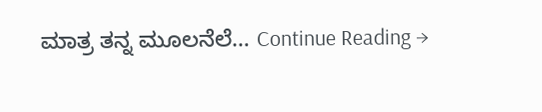ಮಾತ್ರ ತನ್ನ ಮೂಲನೆಲೆ… Continue Reading →